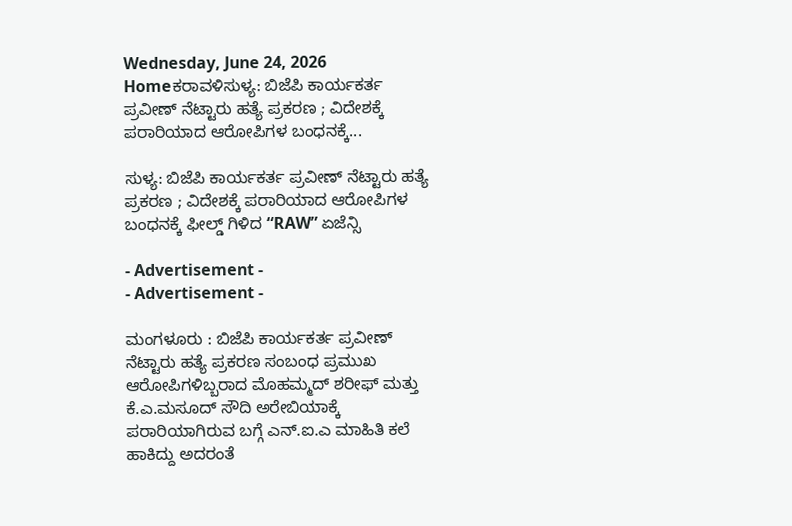Wednesday, June 24, 2026
Homeಕರಾವಳಿಸುಳ್ಯ: ಬಿಜೆಪಿ ಕಾರ್ಯಕರ್ತ ಪ್ರವೀಣ್ ನೆಟ್ಟಾರು ಹತ್ಯೆ ಪ್ರಕರಣ ; ವಿದೇಶಕ್ಕೆ ಪರಾರಿಯಾದ ಆರೋಪಿಗಳ ಬಂಧನಕ್ಕೆ...

ಸುಳ್ಯ: ಬಿಜೆಪಿ ಕಾರ್ಯಕರ್ತ ಪ್ರವೀಣ್ ನೆಟ್ಟಾರು ಹತ್ಯೆ ಪ್ರಕರಣ ; ವಿದೇಶಕ್ಕೆ ಪರಾರಿಯಾದ ಆರೋಪಿಗಳ ಬಂಧನಕ್ಕೆ ಫೀಲ್ಡ್ ಗಿಳಿದ “RAW” ಏಜೆನ್ಸಿ

- Advertisement -
- Advertisement -

ಮಂಗಳೂರು : ಬಿಜೆಪಿ ಕಾರ್ಯಕರ್ತ ಪ್ರವೀಣ್ ನೆಟ್ಟಾರು ಹತ್ಯೆ ಪ್ರಕರಣ ಸಂಬಂಧ ಪ್ರಮುಖ ಆರೋಪಿಗಳಿಬ್ಬರಾದ ಮೊಹಮ್ಮದ್ ಶರೀಫ್ ಮತ್ತು ಕೆ.ಎ.ಮಸೂದ್ ಸೌದಿ ಅರೇಬಿಯಾಕ್ಕೆ ಪರಾರಿಯಾಗಿರುವ ಬಗ್ಗೆ ಎನ್.ಐ.ಎ ಮಾಹಿತಿ ಕಲೆ ಹಾಕಿದ್ದು ಅದರಂತೆ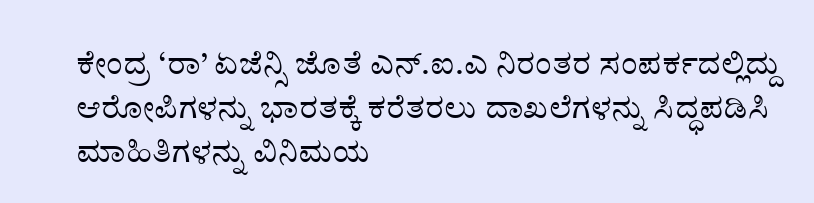ಕೇಂದ್ರ ‘ರಾ’ ಏಜೆನ್ಸಿ ಜೊತೆ ಎನ್.ಐ.ಎ ನಿರಂತರ ಸಂಪರ್ಕದಲ್ಲಿದ್ದು ಆರೋಪಿಗಳನ್ನು ಭಾರತಕ್ಕೆ ಕರೆತರಲು ದಾಖಲೆಗಳನ್ನು ಸಿದ್ಧಪಡಿಸಿ ಮಾಹಿತಿಗಳನ್ನು ವಿನಿಮಯ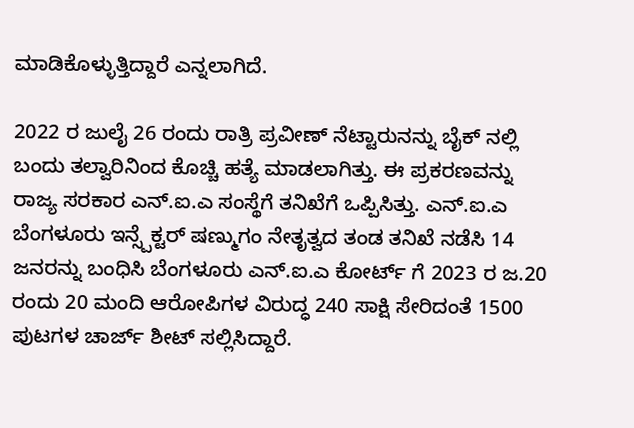ಮಾಡಿಕೊಳ್ಳುತ್ತಿದ್ದಾರೆ ಎನ್ನಲಾಗಿದೆ.

2022 ರ ಜುಲೈ 26 ರಂದು ರಾತ್ರಿ ಪ್ರವೀಣ್ ನೆಟ್ಟಾರುನನ್ನು ಬೈಕ್ ನಲ್ಲಿ ಬಂದು ತಲ್ವಾರಿನಿಂದ ಕೊಚ್ಚಿ ಹತ್ಯೆ ಮಾಡಲಾಗಿತ್ತು. ಈ ಪ್ರಕರಣವನ್ನು ರಾಜ್ಯ ಸರಕಾರ ಎನ್.ಐ.ಎ ಸಂಸ್ಥೆಗೆ ತನಿಖೆಗೆ ಒಪ್ಪಿಸಿತ್ತು. ಎನ್.ಐ.ಎ ಬೆಂಗಳೂರು ಇನ್ಸ್ಪೆಕ್ಟರ್ ಷಣ್ಮುಗಂ ನೇತೃತ್ವದ ತಂಡ ತನಿಖೆ ನಡೆಸಿ 14 ಜನರನ್ನು ಬಂಧಿಸಿ ಬೆಂಗಳೂರು ಎನ್.ಐ.ಎ ಕೋರ್ಟ್ ಗೆ 2023 ರ ಜ.20 ರಂದು 20 ಮಂದಿ ಆರೋಪಿಗಳ ವಿರುದ್ಧ 240 ಸಾಕ್ಷಿ ಸೇರಿದಂತೆ 1500 ಪುಟಗಳ ಚಾರ್ಜ್ ಶೀಟ್ ಸಲ್ಲಿಸಿದ್ದಾರೆ‌.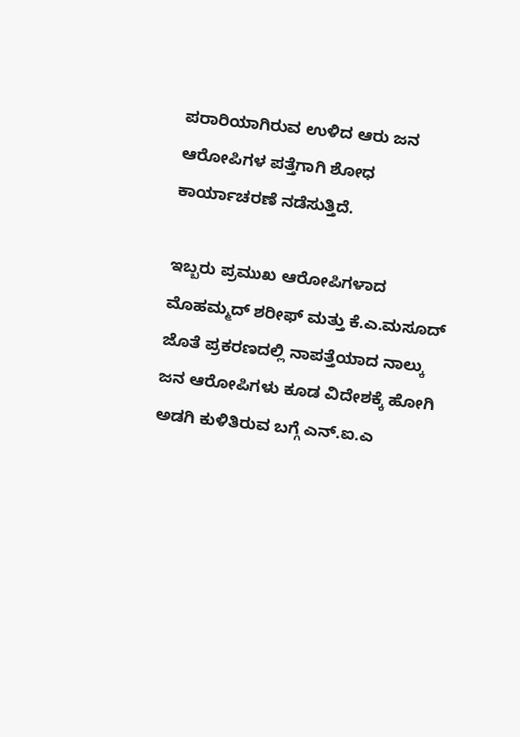ಪರಾರಿಯಾಗಿರುವ ಉಳಿದ ಆರು ಜನ ಆರೋಪಿಗಳ ಪತ್ತೆಗಾಗಿ ಶೋಧ ಕಾರ್ಯಾಚರಣೆ ನಡೆಸುತ್ತಿದೆ.

ಇಬ್ಬರು ಪ್ರಮುಖ ಆರೋಪಿಗಳಾದ
ಮೊಹಮ್ಮದ್ ಶರೀಫ್ ಮತ್ತು ಕೆ.ಎ.ಮಸೂದ್ ಜೊತೆ ಪ್ರಕರಣದಲ್ಲಿ ನಾಪತ್ತೆಯಾದ ನಾಲ್ಕು ಜನ ಆರೋಪಿಗಳು ಕೂಡ ವಿದೇಶಕ್ಕೆ ಹೋಗಿ ಅಡಗಿ ಕುಳಿತಿರುವ ಬಗ್ಗೆ ಎನ್.ಐ.ಎ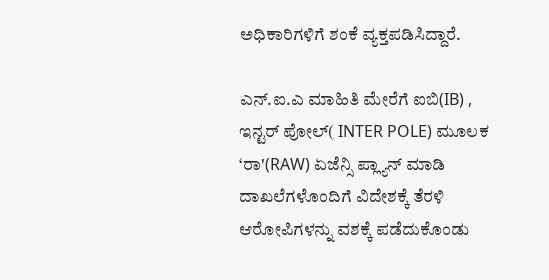ಅಧಿಕಾರಿಗಳಿಗೆ ಶಂಕೆ ವ್ಯಕ್ತಪಡಿಸಿದ್ದಾರೆ.

ಎನ್.ಐ.ಎ ಮಾಹಿತಿ ಮೇರೆಗೆ ಐಬಿ(IB) , ಇನ್ಟರ್ ಪೋಲ್( INTER POLE) ಮೂಲಕ ‘ರಾ'(RAW) ಏಜೆನ್ಸಿ ಪ್ಲ್ಯಾನ್ ಮಾಡಿ ದಾಖಲೆಗಳೊಂದಿಗೆ ವಿದೇಶಕ್ಕೆ ತೆರಳಿ ಆರೋಪಿಗಳನ್ನು ವಶಕ್ಕೆ ಪಡೆದುಕೊಂಡು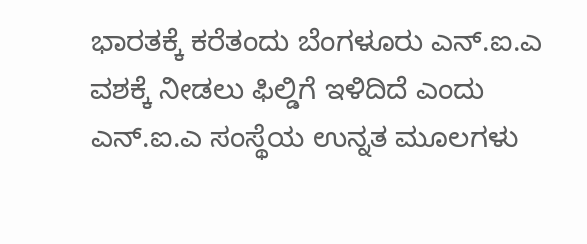ಭಾರತಕ್ಕೆ ಕರೆತಂದು ಬೆಂಗಳೂರು ಎನ್.ಐ.ಎ ವಶಕ್ಕೆ ನೀಡಲು ಫಿಲ್ಡಿಗೆ ಇಳಿದಿದೆ ಎಂದು ಎನ್.ಐ.ಎ ಸಂಸ್ಥೆಯ ಉನ್ನತ ಮೂಲಗಳು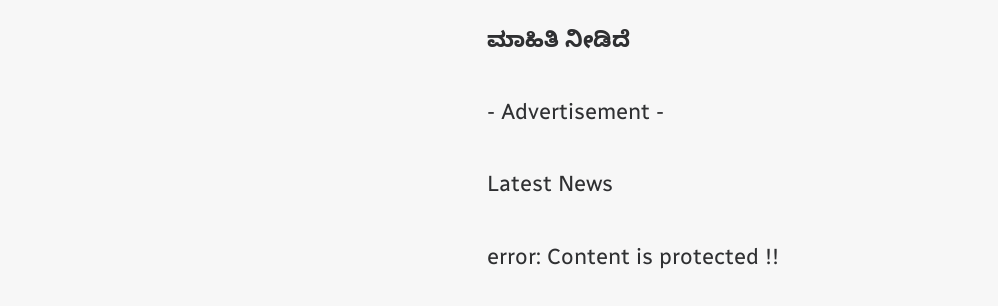ಮಾಹಿತಿ ನೀಡಿದೆ

- Advertisement -

Latest News

error: Content is protected !!